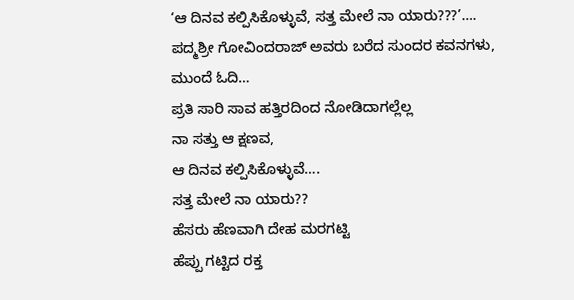‘ಆ ದಿನವ ಕಲ್ಪಿಸಿಕೊಳ್ಳುವೆ, ಸತ್ತ ಮೇಲೆ ನಾ ಯಾರು???’…. ಪದ್ಮಶ್ರೀ ಗೋವಿಂದರಾಜ್ ಅವರು ಬರೆದ ಸುಂದರ ಕವನಗಳು, ಮುಂದೆ ಓದಿ…
ಪ್ರತಿ ಸಾರಿ ಸಾವ ಹತ್ತಿರದಿಂದ ನೋಡಿದಾಗಲ್ಲೆಲ್ಲ
ನಾ ಸತ್ತು ಆ ಕ್ಷಣವ,
ಆ ದಿನವ ಕಲ್ಪಿಸಿಕೊಳ್ಳುವೆ….
ಸತ್ತ ಮೇಲೆ ನಾ ಯಾರು??
ಹೆಸರು ಹೆಣವಾಗಿ ದೇಹ ಮರಗಟ್ಟಿ
ಹೆಪ್ಪು ಗಟ್ಟಿದ ರಕ್ತ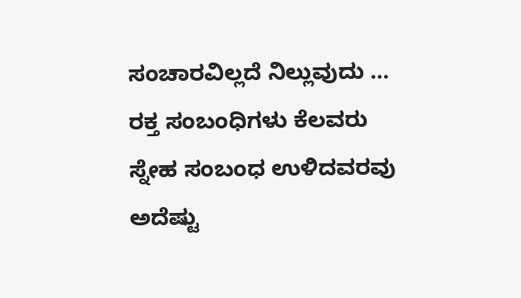ಸಂಚಾರವಿಲ್ಲದೆ ನಿಲ್ಲುವುದು …
ರಕ್ತ ಸಂಬಂಧಿಗಳು ಕೆಲವರು
ಸ್ನೇಹ ಸಂಬಂಧ ಉಳಿದವರವು
ಅದೆಷ್ಟು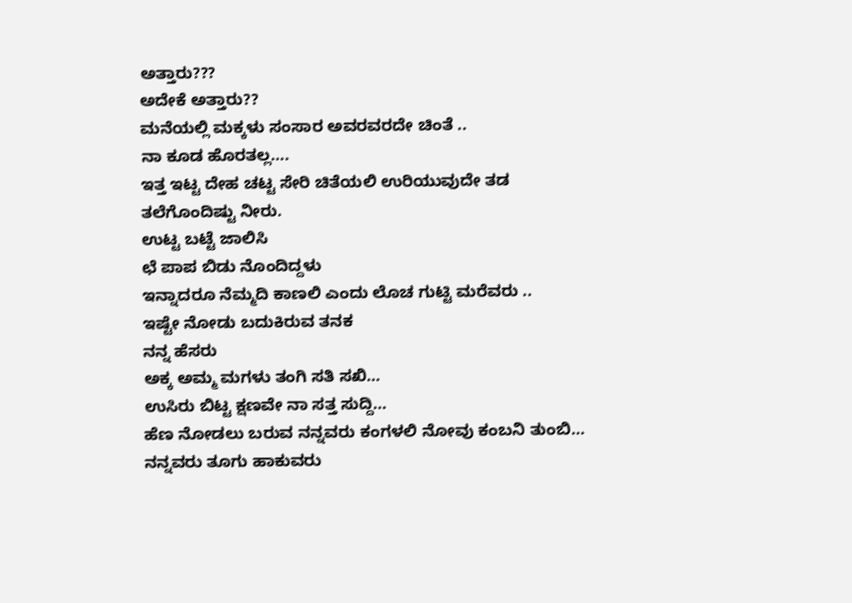ಅತ್ತಾರು???
ಅದೇಕೆ ಅತ್ತಾರು??
ಮನೆಯಲ್ಲಿ ಮಕ್ಕಳು ಸಂಸಾರ ಅವರವರದೇ ಚಿಂತೆ ..
ನಾ ಕೂಡ ಹೊರತಲ್ಲ….
ಇತ್ತ ಇಟ್ಟ ದೇಹ ಚಟ್ಟ ಸೇರಿ ಚಿತೆಯಲಿ ಉರಿಯುವುದೇ ತಡ
ತಲೆಗೊಂದಿಷ್ಟು ನೀರು.
ಉಟ್ಟ ಬಟ್ಟೆ ಜಾಲಿಸಿ
ಛೆ ಪಾಪ ಬಿಡು ನೊಂದಿದ್ದಳು
ಇನ್ನಾದರೂ ನೆಮ್ಮದಿ ಕಾಣಲಿ ಎಂದು ಲೊಚ ಗುಟ್ಟಿ ಮರೆವರು ..
ಇಷ್ಟೇ ನೋಡು ಬದುಕಿರುವ ತನಕ
ನನ್ನ ಹೆಸರು
ಅಕ್ಕ ಅಮ್ಮ ಮಗಳು ತಂಗಿ ಸತಿ ಸಖಿ…
ಉಸಿರು ಬಿಟ್ಟ ಕ್ಷಣವೇ ನಾ ಸತ್ತ ಸುದ್ದಿ…
ಹೆಣ ನೋಡಲು ಬರುವ ನನ್ನವರು ಕಂಗಳಲಿ ನೋವು ಕಂಬನಿ ತುಂಬಿ…
ನನ್ನವರು ತೂಗು ಹಾಕುವರು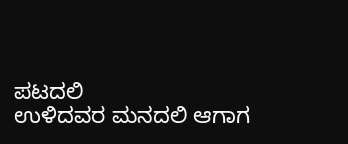ಪಟದಲಿ
ಉಳಿದವರ ಮನದಲಿ ಆಗಾಗ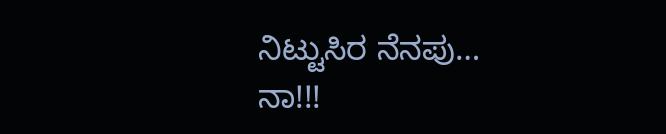ನಿಟ್ಟುಸಿರ ನೆನಪು…
ನಾ!!!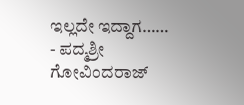ಇಲ್ಲದೇ ಇದ್ದಾಗ……
- ಪದ್ಮಶ್ರೀ ಗೋವಿಂದರಾಜ್